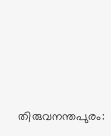തിരുവനന്തപുരം: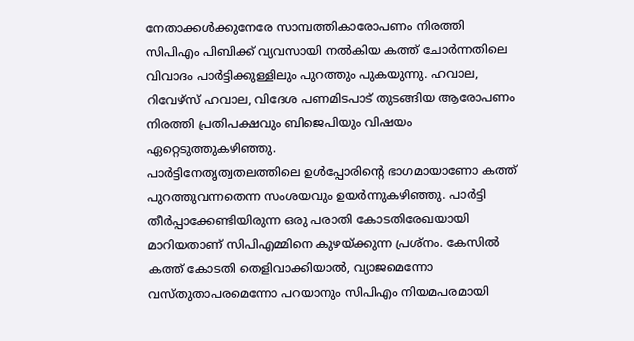നേതാക്കൾക്കുനേരേ സാമ്പത്തികാരോപണം നിരത്തി സിപിഎം പിബിക്ക് വ്യവസായി നൽകിയ കത്ത് ചോർന്നതിലെ വിവാദം പാർട്ടിക്കുള്ളിലും പുറത്തും പുകയുന്നു. ഹവാല, റിവേഴ്സ് ഹവാല, വിദേശ പണമിടപാട് തുടങ്ങിയ ആരോപണം നിരത്തി പ്രതിപക്ഷവും ബിജെപിയും വിഷയം ഏറ്റെടുത്തുകഴിഞ്ഞു.
പാർട്ടിനേതൃത്വതലത്തിലെ ഉൾപ്പോരിന്റെ ഭാഗമായാണോ കത്ത് പുറത്തുവന്നതെന്ന സംശയവും ഉയർന്നുകഴിഞ്ഞു. പാർട്ടി തീർപ്പാക്കേണ്ടിയിരുന്ന ഒരു പരാതി കോടതിരേഖയായി മാറിയതാണ് സിപിഎമ്മിനെ കുഴയ്ക്കുന്ന പ്രശ്നം. കേസിൽ കത്ത് കോടതി തെളിവാക്കിയാൽ, വ്യാജമെന്നോ വസ്തുതാപരമെന്നോ പറയാനും സിപിഎം നിയമപരമായി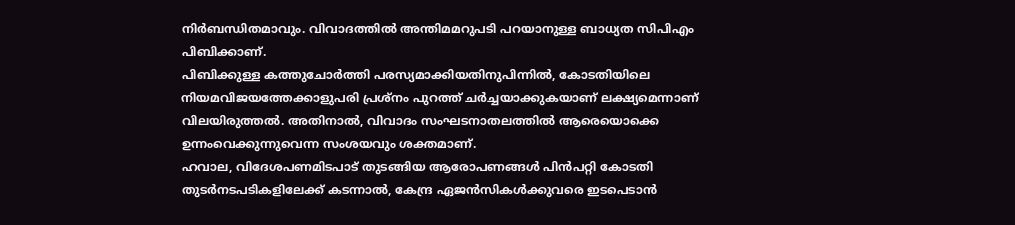നിർബന്ധിതമാവും. വിവാദത്തിൽ അന്തിമമറുപടി പറയാനുള്ള ബാധ്യത സിപിഎം പിബിക്കാണ്.
പിബിക്കുള്ള കത്തുചോർത്തി പരസ്യമാക്കിയതിനുപിന്നിൽ, കോടതിയിലെ നിയമവിജയത്തേക്കാളുപരി പ്രശ്നം പുറത്ത് ചർച്ചയാക്കുകയാണ് ലക്ഷ്യമെന്നാണ് വിലയിരുത്തൽ. അതിനാൽ, വിവാദം സംഘടനാതലത്തിൽ ആരെയൊക്കെ ഉന്നംവെക്കുന്നുവെന്ന സംശയവും ശക്തമാണ്.
ഹവാല, വിദേശപണമിടപാട് തുടങ്ങിയ ആരോപണങ്ങൾ പിൻപറ്റി കോടതി തുടർനടപടികളിലേക്ക് കടന്നാൽ, കേന്ദ്ര ഏജൻസികൾക്കുവരെ ഇടപെടാൻ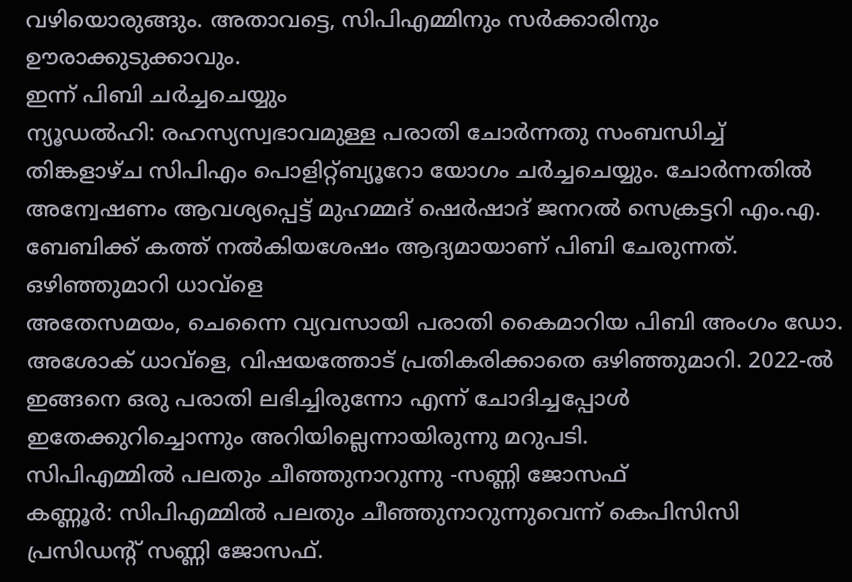വഴിയൊരുങ്ങും. അതാവട്ടെ, സിപിഎമ്മിനും സർക്കാരിനും ഊരാക്കുടുക്കാവും.
ഇന്ന് പിബി ചർച്ചചെയ്യും
ന്യൂഡൽഹി: രഹസ്യസ്വഭാവമുള്ള പരാതി ചോർന്നതു സംബന്ധിച്ച് തിങ്കളാഴ്ച സിപിഎം പൊളിറ്റ്ബ്യൂറോ യോഗം ചർച്ചചെയ്യും. ചോർന്നതിൽ അന്വേഷണം ആവശ്യപ്പെട്ട് മുഹമ്മദ് ഷെർഷാദ് ജനറൽ സെക്രട്ടറി എം.എ. ബേബിക്ക് കത്ത് നൽകിയശേഷം ആദ്യമായാണ് പിബി ചേരുന്നത്.
ഒഴിഞ്ഞുമാറി ധാവ്ളെ
അതേസമയം, ചെന്നൈ വ്യവസായി പരാതി കൈമാറിയ പിബി അംഗം ഡോ. അശോക് ധാവ്ളെ, വിഷയത്തോട് പ്രതികരിക്കാതെ ഒഴിഞ്ഞുമാറി. 2022-ൽ ഇങ്ങനെ ഒരു പരാതി ലഭിച്ചിരുന്നോ എന്ന് ചോദിച്ചപ്പോൾ ഇതേക്കുറിച്ചൊന്നും അറിയില്ലെന്നായിരുന്നു മറുപടി.
സിപിഎമ്മിൽ പലതും ചീഞ്ഞുനാറുന്നു -സണ്ണി ജോസഫ്
കണ്ണൂർ: സിപിഎമ്മിൽ പലതും ചീഞ്ഞുനാറുന്നുവെന്ന് കെപിസിസി പ്രസിഡന്റ് സണ്ണി ജോസഫ്.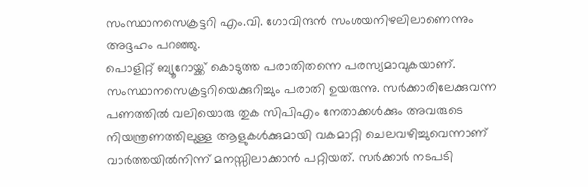സംസ്ഥാനസെക്രട്ടറി എം.വി. ഗോവിന്ദൻ സംശയനിഴലിലാണെന്നും അദ്ദഹം പറഞ്ഞു.
പൊളിറ്റ് ബ്യൂറോയ്ക്ക് കൊടുത്ത പരാതിതന്നെ പരസ്യമാവുകയാണ്. സംസ്ഥാനസെക്രട്ടറിയെക്കുറിച്ചും പരാതി ഉയരുന്നു. സർക്കാരിലേക്കുവന്ന പണത്തിൽ വലിയൊരു തുക സിപിഎം നേതാക്കൾക്കും അവരുടെ നിയന്ത്രണത്തിലുള്ള ആളുകൾക്കുമായി വകമാറ്റി ചെലവഴിച്ചുവെന്നാണ് വാർത്തയിൽനിന്ന് മനസ്സിലാക്കാൻ പറ്റിയത്. സർക്കാർ നടപടി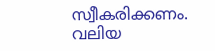സ്വീകരിക്കണം. വലിയ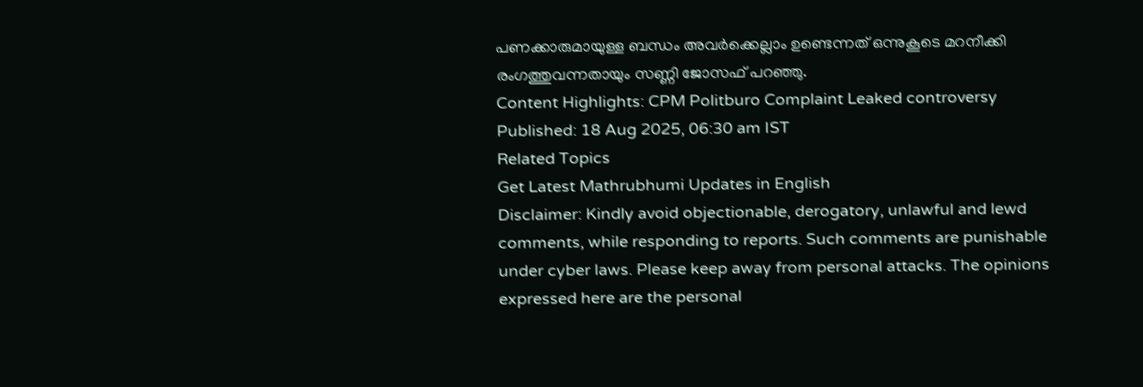പണക്കാരുമായുള്ള ബന്ധം അവർക്കെല്ലാം ഉണ്ടെന്നത് ഒന്നുകൂടെ മറനീക്കി രംഗത്തുവന്നതായും സണ്ണി ജോസഫ് പറഞ്ഞു.
Content Highlights: CPM Politburo Complaint Leaked controversy
Published: 18 Aug 2025, 06:30 am IST
Related Topics
Get Latest Mathrubhumi Updates in English
Disclaimer: Kindly avoid objectionable, derogatory, unlawful and lewd comments, while responding to reports. Such comments are punishable under cyber laws. Please keep away from personal attacks. The opinions expressed here are the personal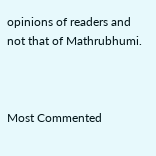opinions of readers and not that of Mathrubhumi.



Most Commented